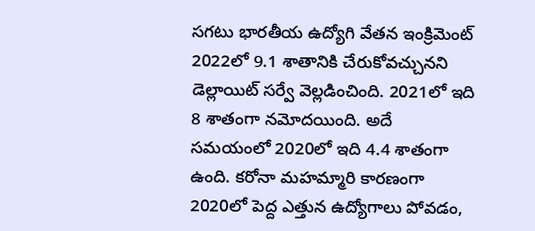సగటు భారతీయ ఉద్యోగి వేతన ఇంక్రిమెంట్ 2022లో 9.1 శాతానికి చేరుకోవచ్చునని డెల్లాయిట్ సర్వే వెల్లడించింది. 2021లో ఇది 8 శాతంగా నమోదయింది. అదే సమయంలో 2020లో ఇది 4.4 శాతంగా ఉంది. కరోనా మహమ్మారి కారణంగా 2020లో పెద్ద ఎత్తున ఉద్యోగాలు పోవడం,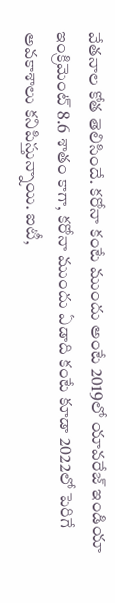వేతనాల కోత తెలిసిందే. కరోనా కంటే ముందు అంటే 2019లో యావరేజ్ ఇండియా ఇంక్రిమెంట్ 8.6 శాతం కాగా, కరోనా ముందు ఏడాది కంటే కూడా 2022లో పెరిగే అవకాశాలు కనిపిస్తున్నాయి. ఐటీ,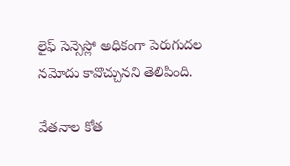లైఫ్ సెన్సెస్లో అధికంగా పెరుగుదల నమోదు కావొచ్చునని తెలిపింది.

వేతనాల కోత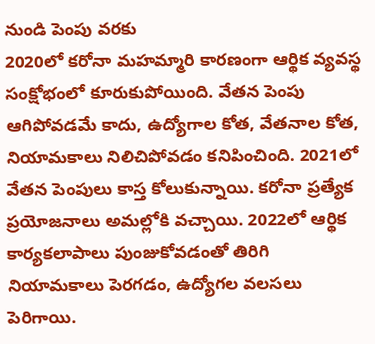నుండి పెంపు వరకు
2020లో కరోనా మహమ్మారి కారణంగా ఆర్థిక వ్యవస్థ సంక్షోభంలో కూరుకుపోయింది. వేతన పెంపు ఆగిపోవడమే కాదు, ఉద్యోగాల కోత, వేతనాల కోత, నియామకాలు నిలిచిపోవడం కనిపించింది. 2021లో వేతన పెంపులు కాస్త కోలుకున్నాయి. కరోనా ప్రత్యేక ప్రయోజనాలు అమల్లోకి వచ్చాయి. 2022లో ఆర్థిక కార్యకలాపాలు పుంజుకోవడంతో తిరిగి నియామకాలు పెరగడం, ఉద్యోగల వలసలు పెరిగాయి.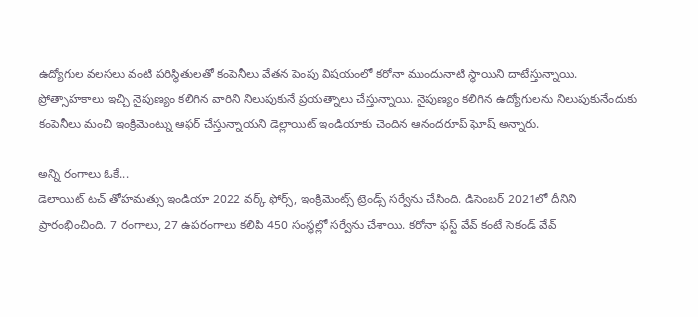ఉద్యోగుల వలసలు వంటి పరిస్థితులతో కంపెనీలు వేతన పెంపు విషయంలో కరోనా ముందునాటి స్థాయిని దాటేస్తున్నాయి. ప్రోత్సాహకాలు ఇచ్చి నైపుణ్యం కలిగిన వారిని నిలుపుకునే ప్రయత్నాలు చేస్తున్నాయి. నైపుణ్యం కలిగిన ఉద్యోగులను నిలుపుకునేందుకు కంపెనీలు మంచి ఇంక్రిమెంట్ను ఆఫర్ చేస్తున్నాయని డెల్లాయిట్ ఇండియాకు చెందిన ఆనందరూప్ ఘోష్ అన్నారు.

అన్ని రంగాలు ఓకే...
డెలాయిట్ టచ్ తోహమత్సు ఇండియా 2022 వర్క్ ఫోర్స్, ఇంక్రిమెంట్స్ ట్రెండ్స్ సర్వేను చేసింది. డిసెంబర్ 2021లో దీనిని ప్రారంభించింది. 7 రంగాలు, 27 ఉపరంగాలు కలిపి 450 సంస్థల్లో సర్వేను చేశాయి. కరోనా ఫస్ట్ వేవ్ కంటే సెకండ్ వేవ్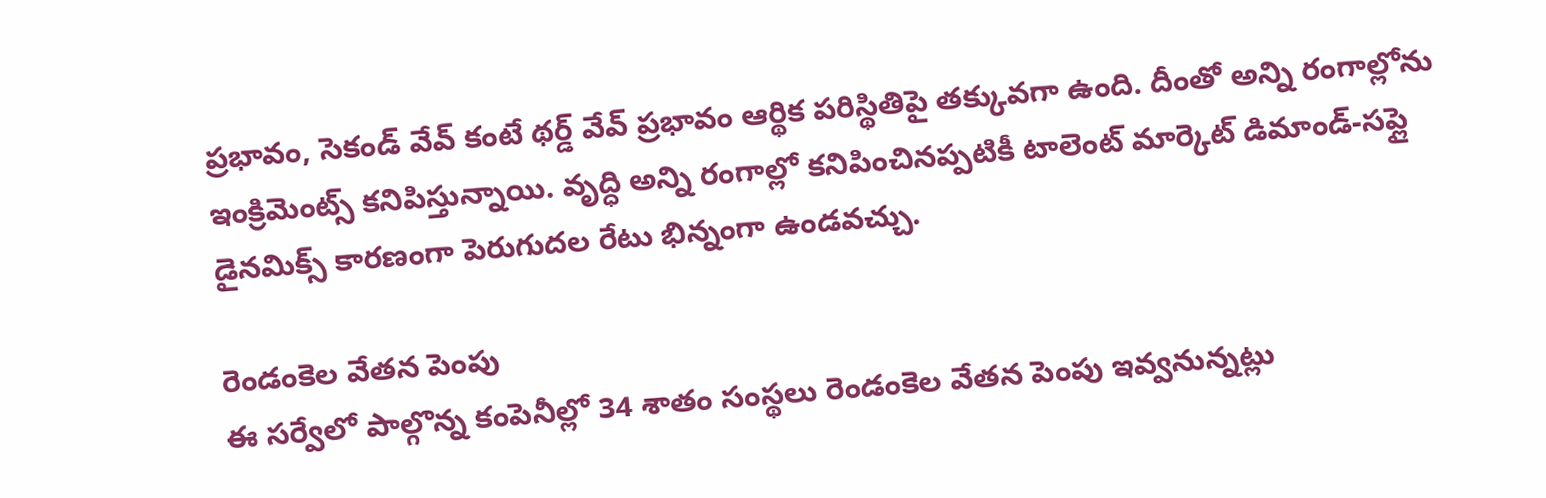ప్రభావం, సెకండ్ వేవ్ కంటే థర్డ్ వేవ్ ప్రభావం ఆర్థిక పరిస్థితిపై తక్కువగా ఉంది. దీంతో అన్ని రంగాల్లోను ఇంక్రిమెంట్స్ కనిపిస్తున్నాయి. వృద్ధి అన్ని రంగాల్లో కనిపించినప్పటికీ టాలెంట్ మార్కెట్ డిమాండ్-సప్లై డైనమిక్స్ కారణంగా పెరుగుదల రేటు భిన్నంగా ఉండవచ్చు.

రెండంకెల వేతన పెంపు
ఈ సర్వేలో పాల్గొన్న కంపెనీల్లో 34 శాతం సంస్థలు రెండంకెల వేతన పెంపు ఇవ్వనున్నట్లు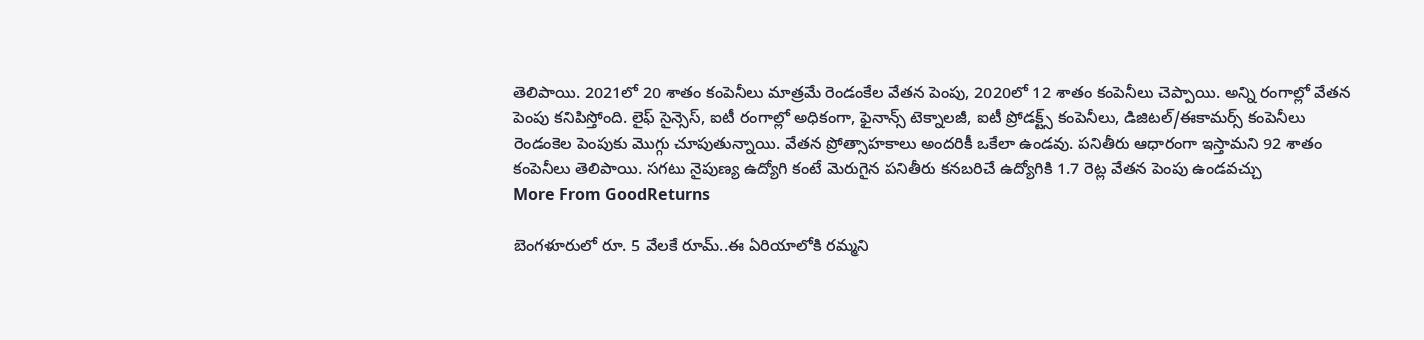తెలిపాయి. 2021లో 20 శాతం కంపెనీలు మాత్రమే రెండంకేల వేతన పెంపు, 2020లో 12 శాతం కంపెనీలు చెప్పాయి. అన్ని రంగాల్లో వేతన పెంపు కనిపిస్తోంది. లైఫ్ సైన్సెస్, ఐటీ రంగాల్లో అధికంగా, ఫైనాన్స్ టెక్నాలజీ, ఐటీ ప్రోడక్ట్స్ కంపెనీలు, డిజిటల్/ఈకామర్స్ కంపెనీలు రెండంకెల పెంపుకు మొగ్గు చూపుతున్నాయి. వేతన ప్రోత్సాహకాలు అందరికీ ఒకేలా ఉండవు. పనితీరు ఆధారంగా ఇస్తామని 92 శాతం కంపెనీలు తెలిపాయి. సగటు నైపుణ్య ఉద్యోగి కంటే మెరుగైన పనితీరు కనబరిచే ఉద్యోగికి 1.7 రెట్ల వేతన పెంపు ఉండవచ్చు
More From GoodReturns

బెంగళూరులో రూ. 5 వేలకే రూమ్..ఈ ఏరియాలోకి రమ్మని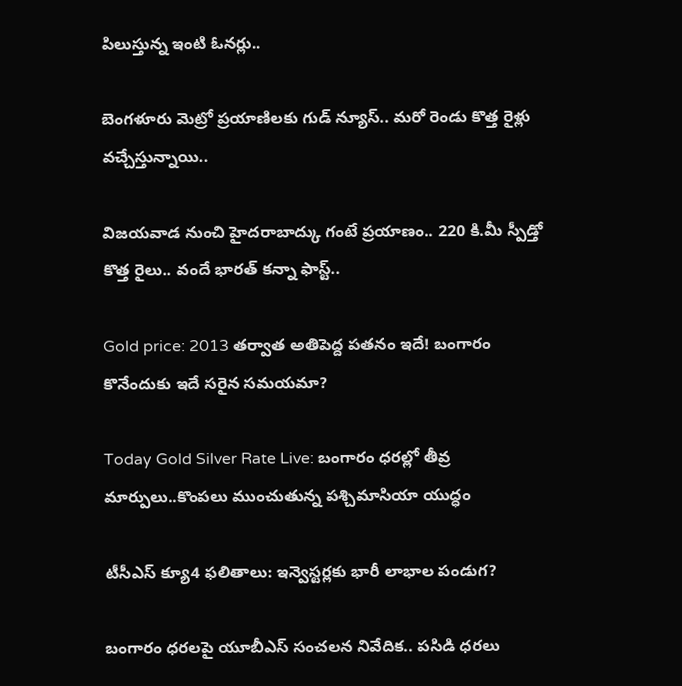పిలుస్తున్న ఇంటి ఓనర్లు..

బెంగళూరు మెట్రో ప్రయాణిలకు గుడ్ న్యూస్.. మరో రెండు కొత్త రైళ్లు వచ్చేస్తున్నాయి..

విజయవాడ నుంచి హైదరాబాద్కు గంటే ప్రయాణం.. 220 కి.మీ స్పీడ్తో కొత్త రైలు.. వందే భారత్ కన్నా ఫాస్ట్..

Gold price: 2013 తర్వాత అతిపెద్ద పతనం ఇదే! బంగారం కొనేందుకు ఇదే సరైన సమయమా?

Today Gold Silver Rate Live: బంగారం ధరల్లో తీవ్ర మార్పులు..కొంపలు ముంచుతున్న పశ్చిమాసియా యుద్ధం

టీసీఎస్ క్యూ4 ఫలితాలు: ఇన్వెస్టర్లకు భారీ లాభాల పండుగ?

బంగారం ధరలపై యూబీఎస్ సంచలన నివేదిక.. పసిడి ధరలు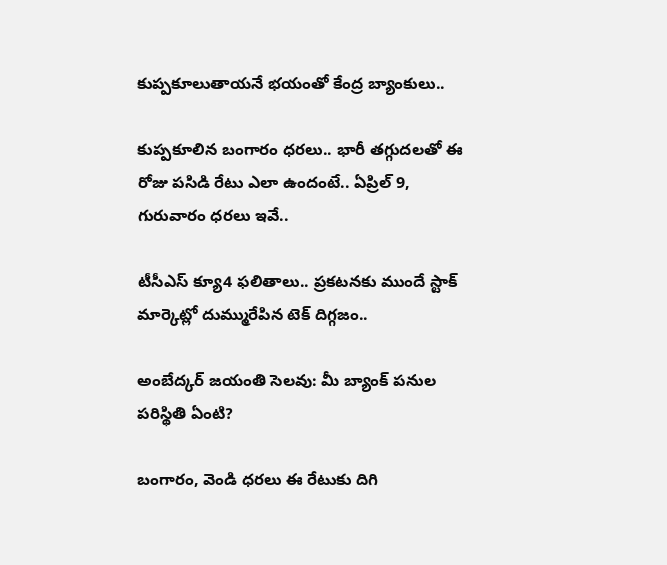కుప్పకూలుతాయనే భయంతో కేంద్ర బ్యాంకులు..

కుప్పకూలిన బంగారం ధరలు.. భారీ తగ్గుదలతో ఈ రోజు పసిడి రేటు ఎలా ఉందంటే.. ఏప్రిల్ 9, గురువారం ధరలు ఇవే..

టీసీఎస్ క్యూ4 ఫలితాలు.. ప్రకటనకు ముందే స్టాక్ మార్కెట్లో దుమ్మురేపిన టెక్ దిగ్గజం..

అంబేద్కర్ జయంతి సెలవు: మీ బ్యాంక్ పనుల పరిస్థితి ఏంటి?

బంగారం, వెండి ధరలు ఈ రేటుకు దిగి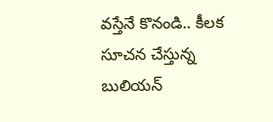వస్తేనే కొనండి.. కీలక సూచన చేస్తున్న బులియన్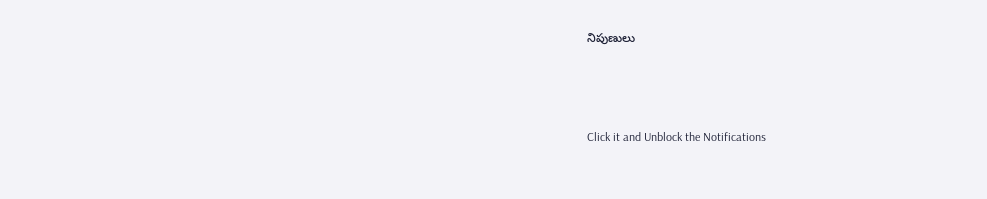నిపుణులు



Click it and Unblock the Notifications